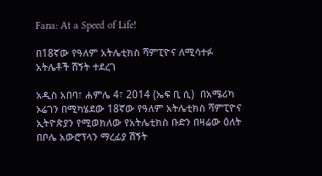Fana: At a Speed of Life!

በ18ኛው የዓለም አትሌቲክስ ሻምፒዮና ለሚሳተፉ አትሌቶች ሽኝት ተደረገ

አዲስ አበባ፣ ሐምሌ 4፣ 2014 (ኤፍ ቢ ሲ)  በአሜሪካ ኦሬገን በሚካሄደው 18ኛው የዓለም አትሌቲክስ ሻምፒዮና ኢትዮጵያን የሚወክለው የአትሌቲክስ ቡድን በዛሬው ዕለት በቦሌ አውሮፕላን ማረፊያ ሽኝት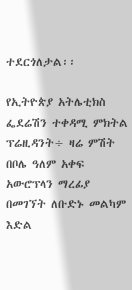ተደርጎለታል፡፡

የኢትዮጵያ አትሌቲክስ ፌደሬሽን ተቀዳሚ ምክትል ፕሬዚዳንት÷ ዛሬ ምሽት በቦሌ ዓለም አቀፍ አውሮፕላን ማረፊያ በመገኘት ለቡድኑ መልካም እድል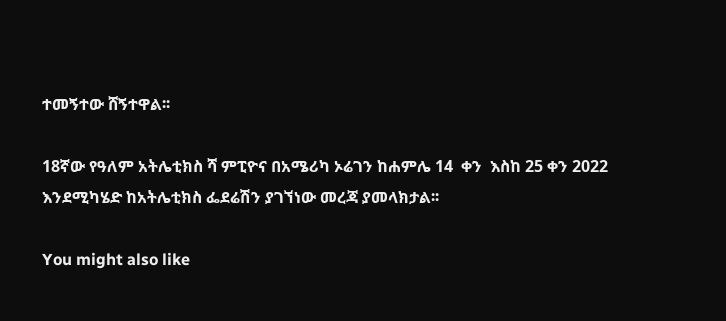ተመኝተው ሸኝተዋል፡፡

18ኛው የዓለም አትሌቲክስ ሻ ምፒዮና በአሜሪካ ኦሬገን ከሐምሌ 14  ቀን  እስከ 25 ቀን 2022 እንደሚካሄድ ከአትሌቲክስ ፌደሬሽን ያገኘነው መረጃ ያመላክታል፡፡

You might also like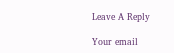Leave A Reply

Your email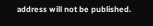address will not be published.